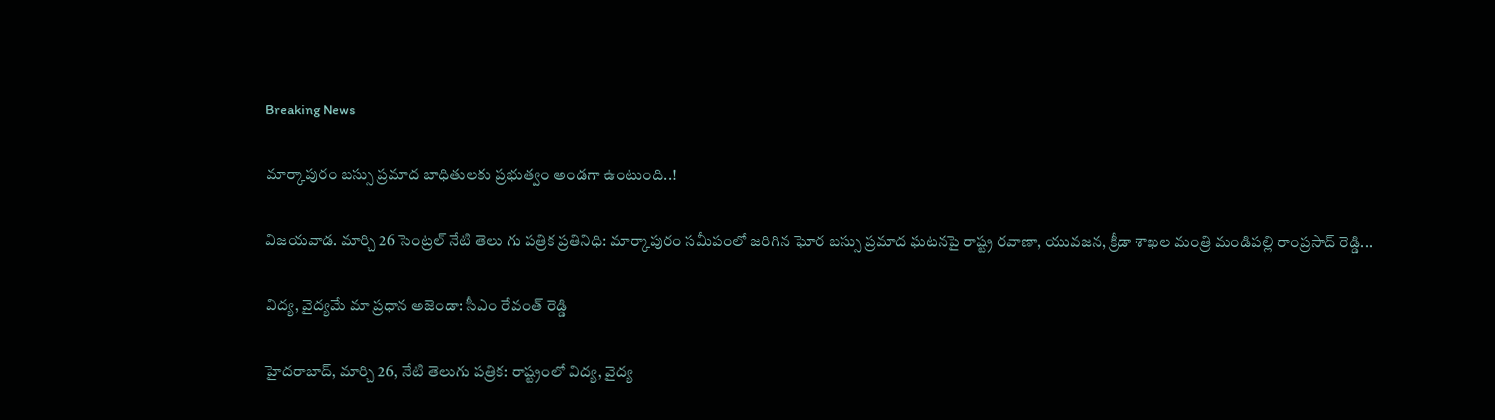Breaking News

మార్కాపురం బస్సు ప్రమాద బాధితులకు ప్రభుత్వం అండగా ఉంటుంది..!

విజయవాడ. మార్చి 26 సెంట్రల్ నేటి తెలు గు పత్రిక ప్రతినిధి: మార్కాపురం సమీపంలో జరిగిన ఘోర బస్సు ప్రమాద ఘటనపై రాష్ట్ర రవాణా, యువజన, క్రీడా శాఖల మంత్రి మండిపల్లి రాంప్రసాద్ రెడ్డి...

విద్య, వైద్యమే మా ప్రధాన అజెండా: సీఎం రేవంత్ రెడ్డి

హైదరాబాద్, మార్చి 26, నేటి తెలుగు పత్రిక: రాష్ట్రంలో విద్య, వైద్య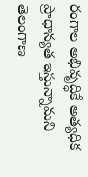రంగాల అభివృద్ధికే అత్యధిక ప్రాధాన్యత ఇస్తున్నామని తెలంగాణ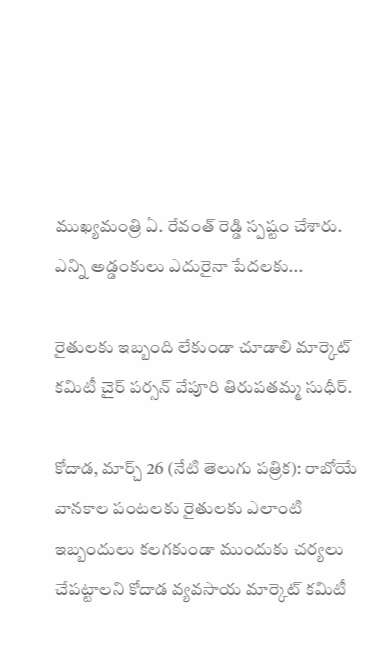ముఖ్యమంత్రి ఏ. రేవంత్ రెడ్డి స్పష్టం చేశారు. ఎన్ని అడ్డంకులు ఎదురైనా పేదలకు...

రైతులకు ఇబ్బంది లేకుండా చూడాలి మార్కెట్ కమిటీ చైర్ పర్సన్ వేపూరి తిరుపతమ్మ సుధీర్.

కోదాడ, మార్చ్ 26 (నేటి తెలుగు పత్రిక): రాబోయే వానకాల పంటలకు రైతులకు ఎలాంటి ఇబ్బందులు కలగకుండా ముందుకు చర్యలు చేపట్టాలని కోదాడ వ్యవసాయ మార్కెట్ కమిటీ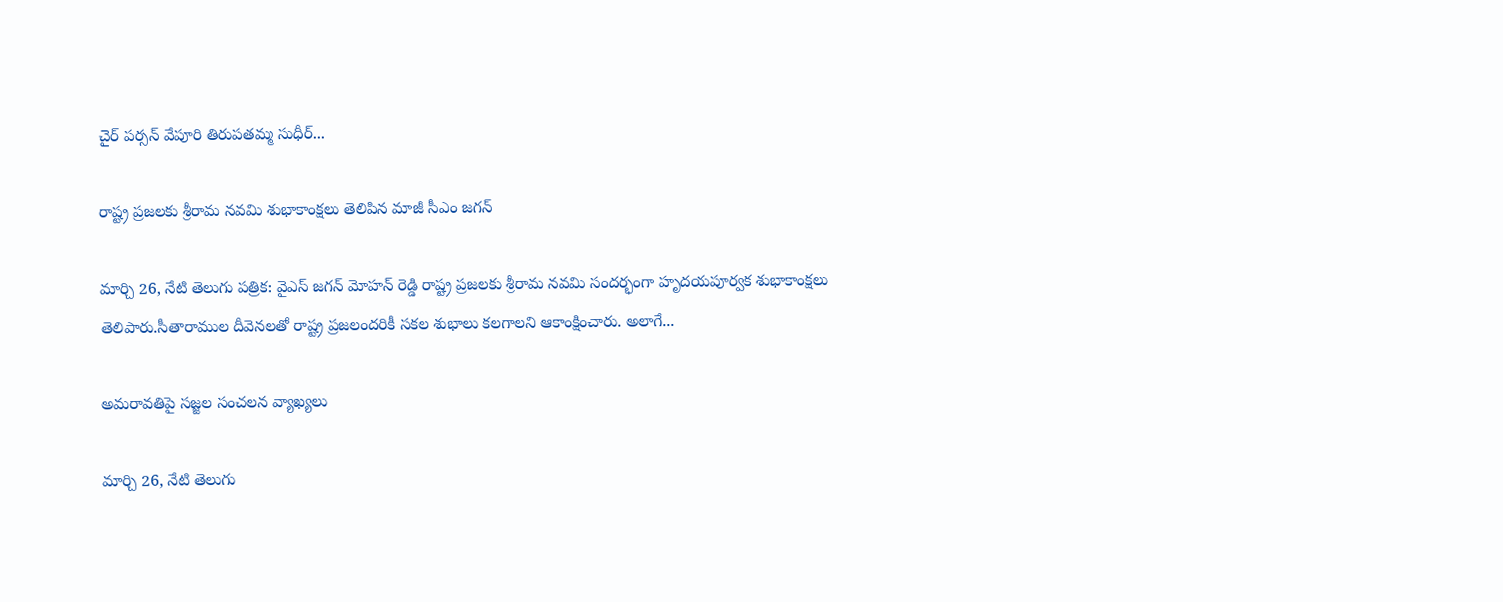చైర్ పర్సన్ వేపూరి తిరుపతమ్మ సుధీర్...

రాష్ట్ర ప్రజలకు శ్రీరామ నవమి శుభాకాంక్షలు తెలిపిన మాజీ సీఎం జగన్

మార్చి 26, నేటి తెలుగు పత్రిక: వైఎస్ జగన్ మోహన్ రెడ్డి రాష్ట్ర ప్రజలకు శ్రీరామ నవమి సందర్భంగా హృదయపూర్వక శుభాకాంక్షలు తెలిపారు.సీతారాముల దీవెనలతో రాష్ట్ర ప్రజలందరికీ సకల శుభాలు కలగాలని ఆకాంక్షించారు. అలాగే...

అమరావతిపై సజ్జల సంచలన వ్యాఖ్యలు

మార్చి 26, నేటి తెలుగు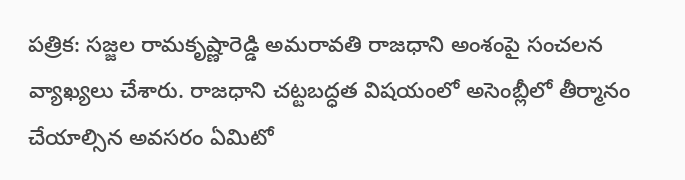పత్రిక: సజ్జల రామకృష్ణారెడ్డి అమరావతి రాజధాని అంశంపై సంచలన వ్యాఖ్యలు చేశారు. రాజధాని చట్టబద్ధత విషయంలో అసెంబ్లీలో తీర్మానం చేయాల్సిన అవసరం ఏమిటో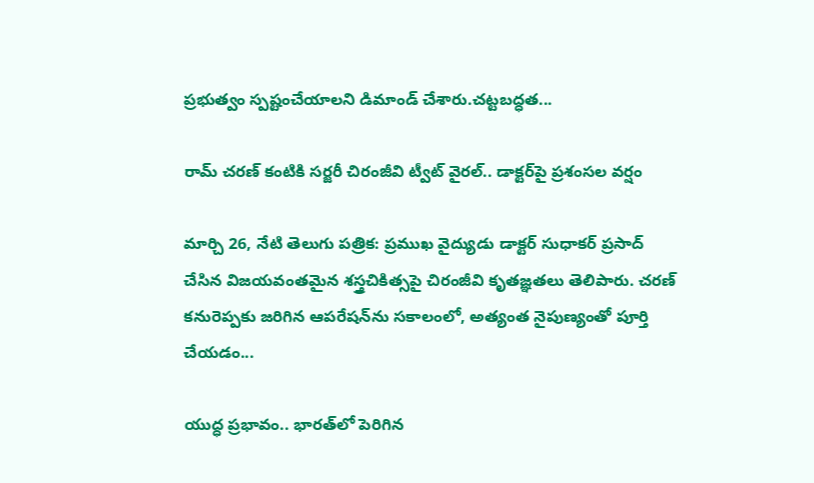ప్రభుత్వం స్పష్టంచేయాలని డిమాండ్ చేశారు.చట్టబద్ధత...

రామ్ చరణ్ కంటికి సర్జరీ చిరంజీవి ట్వీట్ వైరల్.. డాక్టర్‌పై ప్రశంసల వర్షం

మార్చి 26, నేటి తెలుగు పత్రిక: ప్రముఖ వైద్యుడు డాక్టర్ సుధాకర్ ప్రసాద్ చేసిన విజయవంతమైన శస్త్రచికిత్సపై చిరంజీవి కృతజ్ఞతలు తెలిపారు. చరణ్ కనురెప్పకు జరిగిన ఆపరేషన్‌ను సకాలంలో, అత్యంత నైపుణ్యంతో పూర్తి చేయడం...

యుద్ధ ప్రభావం.. భారత్‌లో పెరిగిన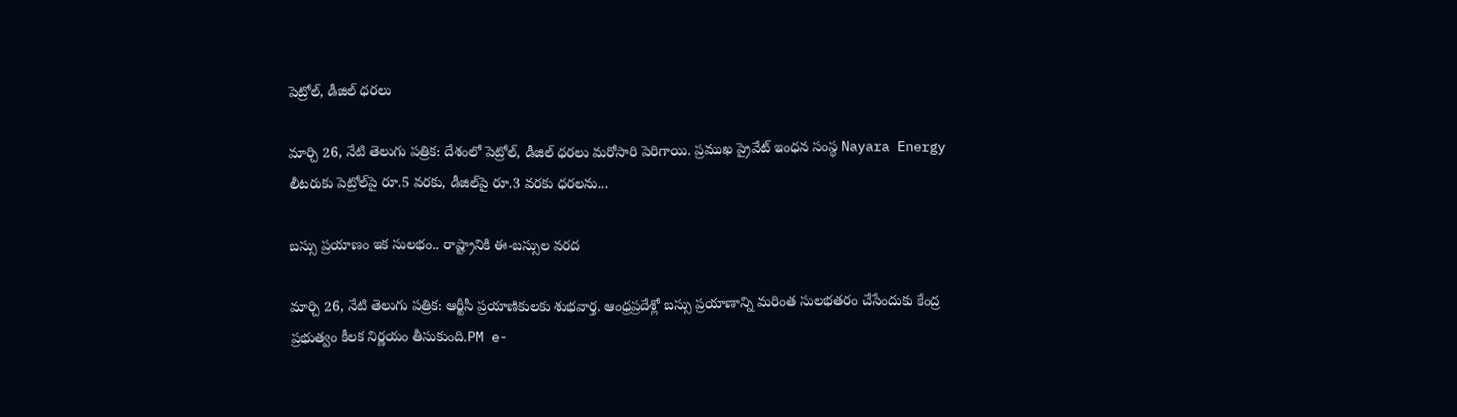పెట్రోల్, డీజిల్ ధరలు

మార్చి 26, నేటి తెలుగు పత్రిక: దేశంలో పెట్రోల్, డీజిల్ ధరలు మరోసారి పెరిగాయి. ప్రముఖ ప్రైవేట్ ఇంధన సంస్థ Nayara Energy లీటరుకు పెట్రోల్‌పై రూ.5 వరకు, డీజిల్‌పై రూ.3 వరకు ధరలను...

బస్సు ప్రయాణం ఇక సులభం.. రాష్ట్రానికి ఈ-బస్సుల వరద

మార్చి 26, నేటి తెలుగు పత్రిక: ఆర్టీసీ ప్రయాణికులకు శుభవార్త. ఆంధ్రప్రదేశ్లో బస్సు ప్రయాణాన్ని మరింత సులభతరం చేసేందుకు కేంద్ర ప్రభుత్వం కీలక నిర్ణయం తీసుకుంది.PM e-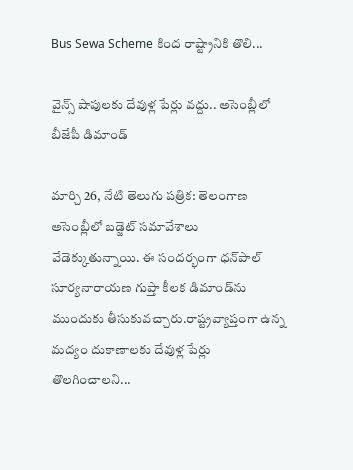Bus Sewa Scheme కింద రాష్ట్రానికి తొలి...

వైన్స్ షాపులకు దేవుళ్ల పేర్లు వద్దు.. అసెంబ్లీలో బీజేపీ డిమాండ్

మార్చి 26, నేటి తెలుగు పత్రిక: తెలంగాణ అసెంబ్లీలో బడ్జెట్ సమావేశాలు వేడెక్కుతున్నాయి. ఈ సందర్భంగా ధన్‌పాల్ సూర్యనారాయణ గుప్తా కీలక డిమాండ్‌ను ముందుకు తీసుకువచ్చారు.రాష్ట్రవ్యాప్తంగా ఉన్న మద్యం దుకాణాలకు దేవుళ్ల పేర్లు తొలగించాలని...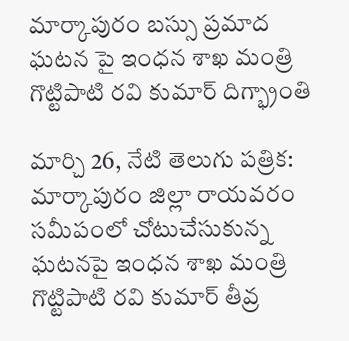మార్కాపురం బస్సు ప్రమాద ఘటన పై ఇంధన శాఖ మంత్రి గొట్టిపాటి రవి కుమార్ దిగ్భ్రాంతి

మార్చి 26, నేటి తెలుగు పత్రిక: మార్కాపురం జిల్లా రాయవరం సమీపంలో చోటుచేసుకున్న ఘటనపై ఇంధన శాఖ మంత్రి గొట్టిపాటి రవి కుమార్ తీవ్ర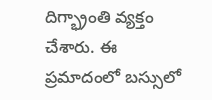దిగ్భ్రాంతి వ్యక్తం చేశారు. ఈ ప్రమాదంలో బస్సులో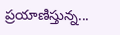ప్రయాణిస్తున్న...